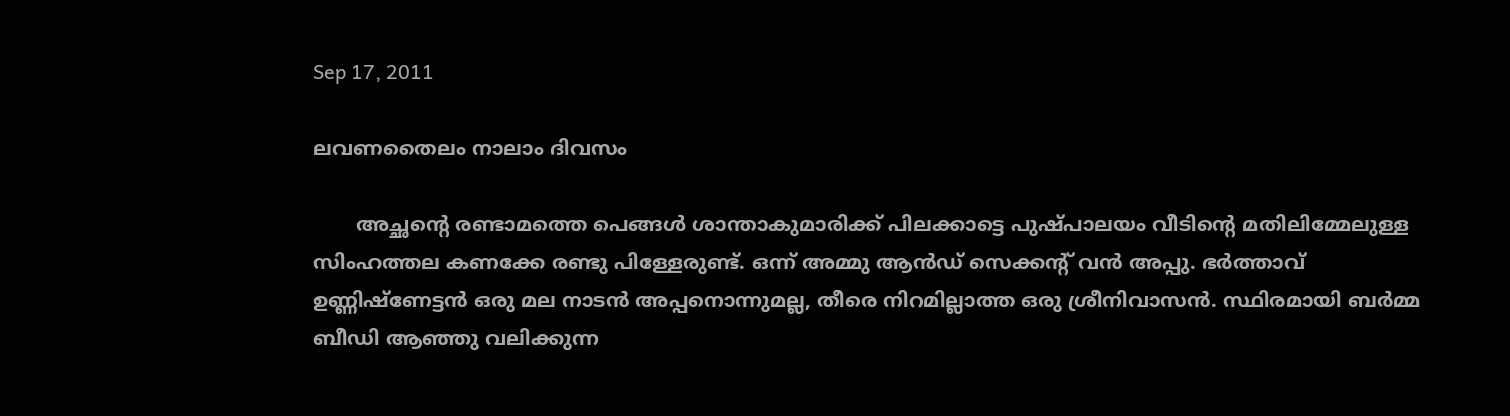Sep 17, 2011

ലവണതൈലം നാലാം ദിവസം

       അച്ഛന്റെ രണ്ടാമത്തെ പെങ്ങള്‍ ശാന്താകുമാരിക്ക് പിലക്കാട്ടെ പുഷ്പാലയം വീടിന്റെ മതിലിമ്മേലുള്ള സിംഹത്തല കണക്കേ രണ്ടു പിള്ളേരുണ്ട്. ഒന്ന് അമ്മു ആന്‍ഡ്‌ സെക്കന്റ് വന്‍ അപ്പു. ഭര്‍ത്താവ് ഉണ്ണിഷ്ണേട്ടന്‍ ഒരു മല നാടന്‍ അപ്പനൊന്നുമല്ല, തീരെ നിറമില്ലാത്ത ഒരു ശ്രീനിവാസന്‍. സ്ഥിരമായി ബര്‍മ്മ ബീഡി ആഞ്ഞു വലിക്കുന്ന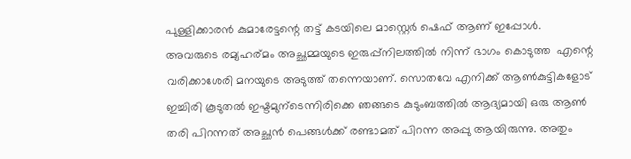പുള്ളിക്കാരന്‍ കുമാരേട്ടന്റെ തട്ട് കടയിലെ മാസ്റ്റെര്‍ ഷെഫ്‌ ആണ് ഇപ്പോള്‍.  അവരുടെ രമ്യഹര്മം അച്ഛമ്മയുടെ ഇരുപ്പ്‌നിലത്തില്‍ നിന്ന് ഭാഗം കൊടുത്ത  എന്റെ വരിക്കാശേരി മനയുടെ അടുത്ത് തന്നെയാണ്. സൊതവേ എനിക്ക് ആണ്‍കുട്ടികളോട്  ഇച്ചിരി കൂടുതല്‍ ഇഷ്ടമുന്ടെന്നിരിക്കെ ഞങ്ങടെ കുടുംബത്തില്‍ ആദ്യമായി ഒരു ആണ്‍ തരി പിറന്നത് അച്ഛന്‍ പെങ്ങള്‍ക്ക് രണ്ടാമത് പിറന്ന അപ്പു ആയിരുന്നു. അതും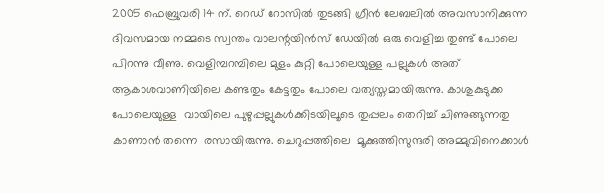2005 ഫെബ്രുവരി 14 ന്. റെഡ്‌ റോസില്‍ തുടങ്ങി ഗ്രീന്‍ ലേബലില്‍ അവസാനിക്കുന്ന ദിവസമായ നമ്മടെ സ്വന്തം വാലന്റയിന്‍സ്‌ ഡേയില്‍ ഒരു വെളിച്ച തുണ്ട് പോലെ പിറന്നു വീണു. വെളിമ്പറമ്പിലെ മുളം കുറ്റി പോലെയുള്ള പല്ലുകള്‍ അത് ആകാശവാണിയിലെ കണ്ടതും കേട്ടതും പോലെ വത്യസ്തമായിരുന്നു. കാശുകുടുക്ക പോലെയുള്ള  വായിലെ പുഴുപ്പല്ലുകള്‍ക്കിടയിലൂടെ തുപ്പലം തെറിച്ച് ചിണുങ്ങുന്നതു കാണാന്‍ തന്നെ  രസായിരുന്നു. ചെറുപ്പത്തിലെ  മൂക്കുത്തിസുന്ദരി അമ്മുവിനെക്കാള്‍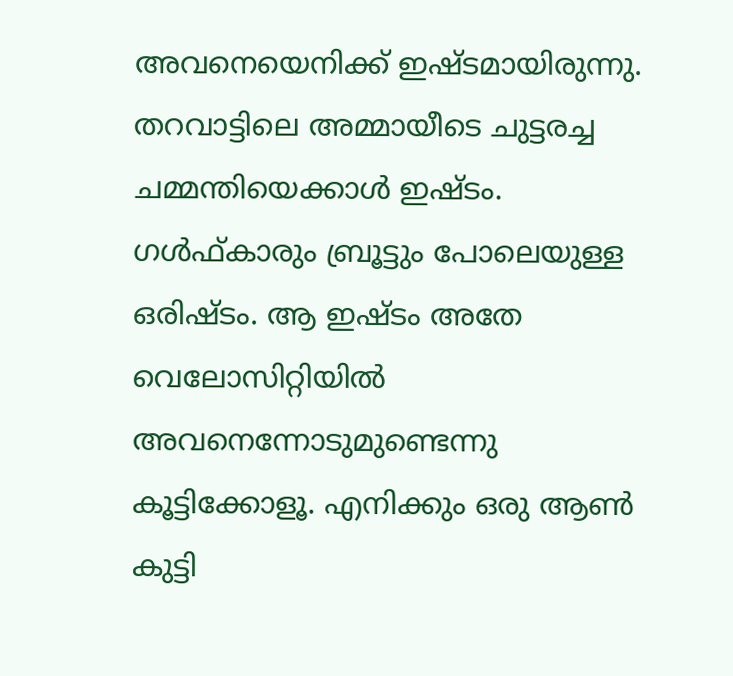അവനെയെനിക്ക് ഇഷ്ടമായിരുന്നു. തറവാട്ടിലെ അമ്മായീടെ ചുട്ടരച്ച ചമ്മന്തിയെക്കാള്‍ ഇഷ്ടം. ഗള്‍ഫ്കാരും ബ്രൂട്ടും പോലെയുള്ള ഒരിഷ്ടം. ആ ഇഷ്ടം അതേ വെലോസിറ്റിയില്‍ അവനെന്നോടുമുണ്ടെന്നു കൂട്ടിക്കോളൂ. എനിക്കും ഒരു ആണ്‍ കുട്ടി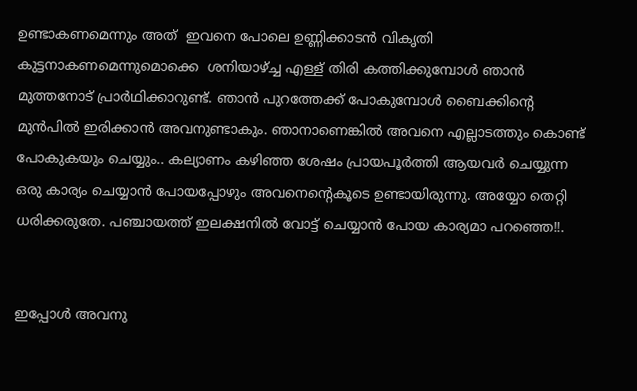ഉണ്ടാകണമെന്നും അത്  ഇവനെ പോലെ ഉണ്ണിക്കാടന്‍ വികൃതി കുട്ടനാകണമെന്നുമൊക്കെ  ശനിയാഴ്ച്ച എള്ള് തിരി കത്തിക്കുമ്പോള്‍ ഞാന്‍ മുത്തനോട് പ്രാര്‍ഥിക്കാറുണ്ട്. ഞാന്‍ പുറത്തേക്ക് പോകുമ്പോള്‍ ബൈക്കിന്റെ മുന്‍പില്‍ ഇരിക്കാന്‍ അവനുണ്ടാകും. ഞാനാണെങ്കില്‍ അവനെ എല്ലാടത്തും കൊണ്ട് പോകുകയും ചെയ്യും.. കല്യാണം കഴിഞ്ഞ ശേഷം പ്രായപൂര്‍ത്തി ആയവര്‍ ചെയ്യുന്ന ഒരു കാര്യം ചെയ്യാന്‍ പോയപ്പോഴും അവനെന്റെകൂടെ ഉണ്ടായിരുന്നു. അയ്യോ തെറ്റി ധരിക്കരുതേ. പഞ്ചായത്ത് ഇലക്ഷനില്‍ വോട്ട് ചെയ്യാന്‍ പോയ കാര്യമാ പറഞ്ഞെ!!.


ഇപ്പോള്‍ അവനു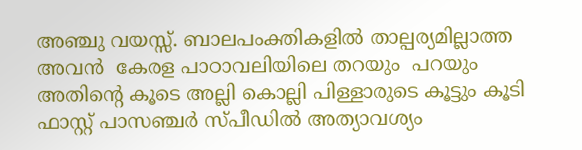അഞ്ചു വയസ്സ്. ബാലപംക്തികളില്‍ താല്പര്യമില്ലാത്ത അവന്‍  കേരള പാഠാവലിയിലെ തറയും  പറയും അതിന്റെ കൂടെ അല്ലി കൊല്ലി പിള്ളാരുടെ കൂട്ടും കൂടി  ഫാസ്റ്റ്‌ പാസഞ്ചര്‍ സ്പീഡില്‍ അത്യാവശ്യം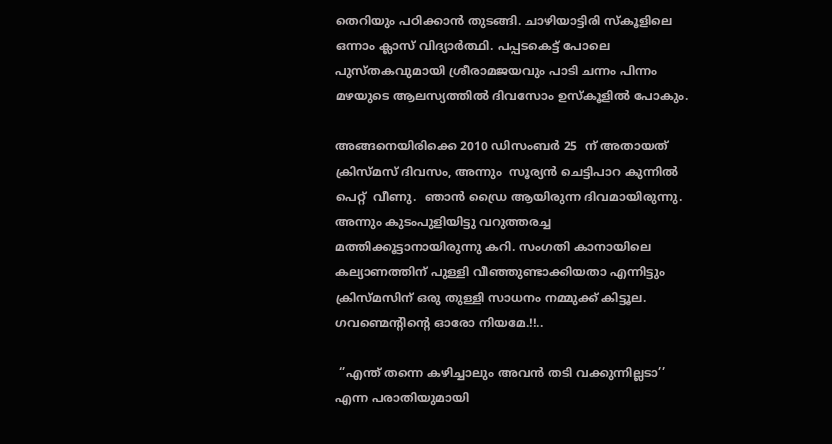തെറിയും പഠിക്കാന്‍ തുടങ്ങി. ചാഴിയാട്ടിരി സ്കൂളിലെ ഒന്നാം ക്ലാസ്‌ വിദ്യാര്‍ത്ഥി. പപ്പടകെട്ട് പോലെ പുസ്തകവുമായി ശ്രീരാമജയവും പാടി ചന്നം പിന്നം മഴയുടെ ആലസ്യത്തില്‍ ദിവസോം ഉസ്കൂളില്‍ പോകും.

അങ്ങനെയിരിക്കെ 2010 ഡിസംബര്‍ 25  ന് അതായത് ക്രിസ്മസ് ദിവസം, അന്നും  സൂര്യന്‍ ചെട്ടിപാറ കുന്നില്‍ പെറ്റ്  വീണു.  ഞാന്‍ ഡ്രൈ ആയിരുന്ന ദിവമായിരുന്നു. അന്നും കുടംപുളിയിട്ടു വറുത്തരച്ച മത്തിക്കൂട്ടാനായിരുന്നു കറി. സംഗതി കാനായിലെ കല്യാണത്തിന് പുള്ളി വീഞ്ഞുണ്ടാക്കിയതാ എന്നിട്ടും ക്രിസ്മസിന് ഒരു തുള്ളി സാധനം നമ്മുക്ക് കിട്ടൂല. ഗവണ്മെന്റിന്റെ ഓരോ നിയമേ.!!..

 ‘’എന്ത് തന്നെ കഴിച്ചാലും അവന്‍ തടി വക്കുന്നില്ലടാ’’  എന്ന പരാതിയുമായി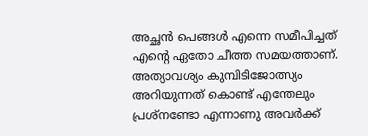അച്ഛന്‍ പെങ്ങള്‍ എന്നെ സമീപിച്ചത് എന്റെ ഏതോ ചീത്ത സമയത്താണ്. അത്യാവശ്യം കുമ്പിടിജോത്സ്യം  അറിയുന്നത് കൊണ്ട് എന്തേലും പ്രശ്നണ്ടോ എന്നാണു അവര്‍ക്ക്‌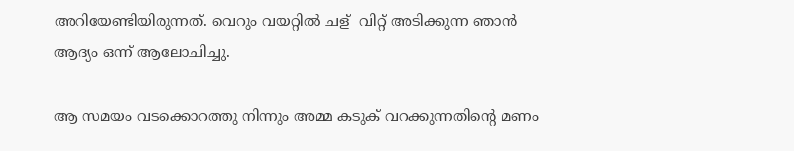അറിയേണ്ടിയിരുന്നത്. വെറും വയറ്റില്‍ ചള്‌  വിറ്റ്‌ അടിക്കുന്ന ഞാന്‍ ആദ്യം ഒന്ന് ആലോചിച്ചു.

ആ സമയം വടക്കൊറത്തു നിന്നും അമ്മ കടുക് വറക്കുന്നതിന്റെ മണം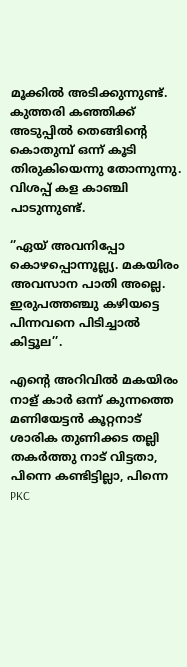മൂക്കില്‍ അടിക്കുന്നുണ്ട്. കുത്തരി കഞ്ഞിക്ക് അടുപ്പില്‍ തെങ്ങിന്റെ കൊതുമ്പ് ഒന്ന് കൂടി തിരുകിയെന്നു തോന്നുന്നു.  വിശപ്പ് കള കാഞ്ചി പാടുന്നുണ്ട്.

‘’ഏയ്‌ അവനിപ്പോ കൊഴപ്പൊന്നൂല്ല്യ. മകയിരം അവസാന പാതി അല്ലെ. ഇരുപത്തഞ്ചു കഴിയട്ടെ പിന്നവനെ പിടിച്ചാല്‍ കിട്ടൂല’’.

എന്റെ അറിവില്‍ മകയിരം നാള് കാര്‍ ഒന്ന് കുന്നത്തെ മണിയേട്ടന്‍ കൂറ്റനാട് ശാരിക തുണിക്കട തല്ലി തകര്‍ത്തു നാട് വിട്ടതാ, പിന്നെ കണ്ടിട്ടില്ലാ, പിന്നെ PKC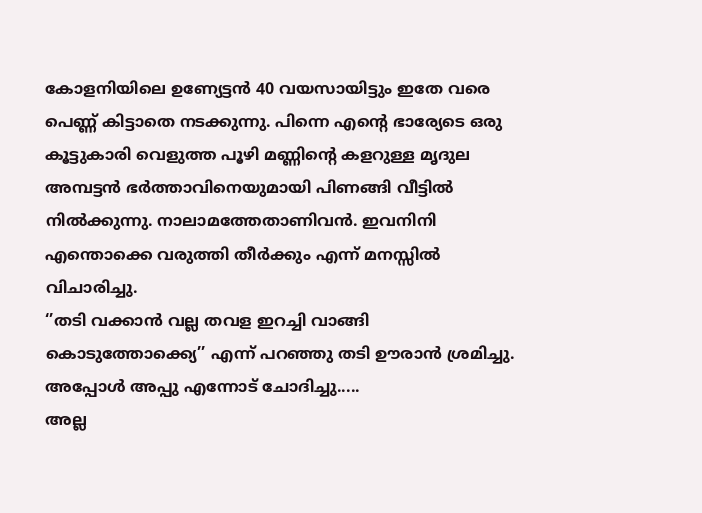കോളനിയിലെ ഉണ്യേട്ടന്‍ 40 വയസായിട്ടും ഇതേ വരെ പെണ്ണ് കിട്ടാതെ നടക്കുന്നു. പിന്നെ എന്റെ ഭാര്യേടെ ഒരു കൂട്ടുകാരി വെളുത്ത പൂഴി മണ്ണിന്റെ കളറുള്ള മൃദുല അമ്പട്ടന്‍ ഭര്‍ത്താവിനെയുമായി പിണങ്ങി വീട്ടില്‍ നില്‍ക്കുന്നു. നാലാമത്തേതാണിവന്‍. ഇവനിനി എന്തൊക്കെ വരുത്തി തീര്‍ക്കും എന്ന് മനസ്സില്‍ വിചാരിച്ചു.
‘’തടി വക്കാന്‍ വല്ല തവള ഇറച്ചി വാങ്ങി കൊടുത്തോക്ക്യെ’’ എന്ന് പറഞ്ഞു തടി ഊരാന്‍ ശ്രമിച്ചു.
അപ്പോള്‍ അപ്പു എന്നോട് ചോദിച്ചു.....
അല്ല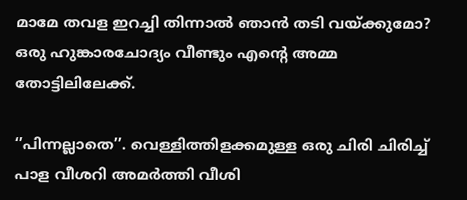മാമേ തവള ഇറച്ചി തിന്നാല്‍ ഞാന്‍ തടി വയ്ക്കുമോ?
ഒരു ഹുങ്കാരചോദ്യം വീണ്ടും എന്റെ അമ്മ തോട്ടിലിലേക്ക്.

‘’പിന്നല്ലാതെ’’. വെള്ളിത്തിളക്കമുള്ള ഒരു ചിരി ചിരിച്ച് പാള വീശറി അമര്‍ത്തി വീശി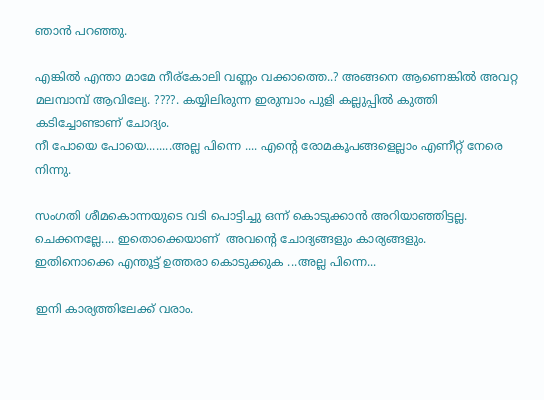ഞാന്‍ പറഞ്ഞു.

എങ്കില്‍ എന്താ മാമേ നീര്കോലി വണ്ണം വക്കാത്തെ..? അങ്ങനെ ആണെങ്കില്‍ അവറ്റ മലമ്പാമ്പ്‌ ആവില്യേ. ????. കയ്യിലിരുന്ന ഇരുമ്പാം പുളി കല്ലുപ്പില്‍ കുത്തി കടിച്ചോണ്ടാണ് ചോദ്യം.
നീ പോയെ പോയെ........അല്ല പിന്നെ .... എന്റെ രോമകൂപങ്ങളെല്ലാം എണീറ്റ് നേരെ നിന്നു.

സംഗതി ശീമകൊന്നയുടെ വടി പൊട്ടിച്ചു ഒന്ന് കൊടുക്കാന്‍ അറിയാഞ്ഞിട്ടല്ല. ചെക്കനല്ലേ.... ഇതൊക്കെയാണ്  അവന്റെ ചോദ്യങ്ങളും കാര്യങ്ങളും.
ഇതിനൊക്കെ എന്തൂട്ട് ഉത്തരാ കൊടുക്കുക ...അല്ല പിന്നെ...

ഇനി കാര്യത്തിലേക്ക് വരാം.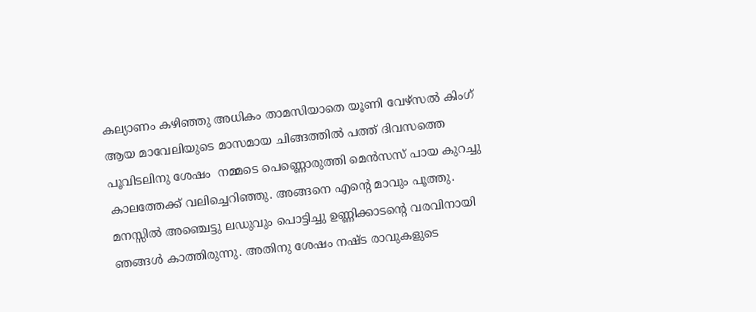കല്യാണം കഴിഞ്ഞു അധികം താമസിയാതെ യൂണി വേഴ്സല്‍ കിംഗ്‌ ആയ മാവേലിയുടെ മാസമായ ചിങ്ങത്തില്‍ പത്ത് ദിവസത്തെ പൂവിടലിനു ശേഷം  നമ്മടെ പെണ്ണൊരുത്തി മെന്‍സസ് പായ കുറച്ചു കാലത്തേക്ക് വലിച്ചെറിഞ്ഞു. അങ്ങനെ എന്റെ മാവും പൂത്തു. മനസ്സില്‍ അഞ്ചെട്ടു ലഡുവും പൊട്ടിച്ചു ഉണ്ണിക്കാടന്റെ വരവിനായി ഞങ്ങള്‍ കാത്തിരുന്നു. അതിനു ശേഷം നഷ്ട രാവുകളുടെ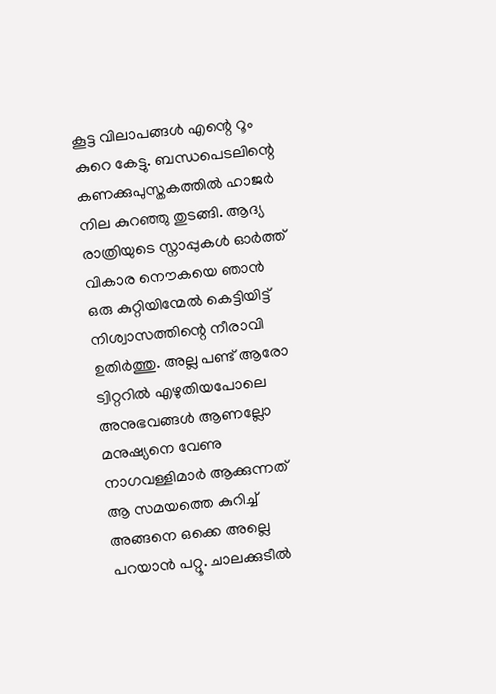കൂട്ട വിലാപങ്ങള്‍ എന്റെ റൂം കുറെ കേട്ടു. ബന്ധപെടലിന്റെ കണക്കുപുസ്തകത്തില്‍ ഹാജര്‍ നില കുറഞ്ഞു തുടങ്ങി. ആദ്യ രാത്രിയുടെ സ്നാപ്പുകള്‍ ഓര്‍ത്ത്‌ വികാര നൌകയെ ഞാന്‍ ഒരു കുറ്റിയിന്മേല്‍ കെട്ടിയിട്ട് നിശ്വാസത്തിന്റെ നീരാവി ഉതിര്‍ത്തു. അല്ല പണ്ട് ആരോ ട്വിറ്ററില്‍ എഴുതിയപോലെ അനുഭവങ്ങള്‍ ആണല്ലോ മനുഷ്യനെ വേണു നാഗവള്ളിമാര്‍ ആക്കുന്നത്  ആ സമയത്തെ കുറിച്ച് അങ്ങനെ ഒക്കെ അല്ലെ പറയാന്‍ പറ്റൂ. ചാലക്കുടീല്‍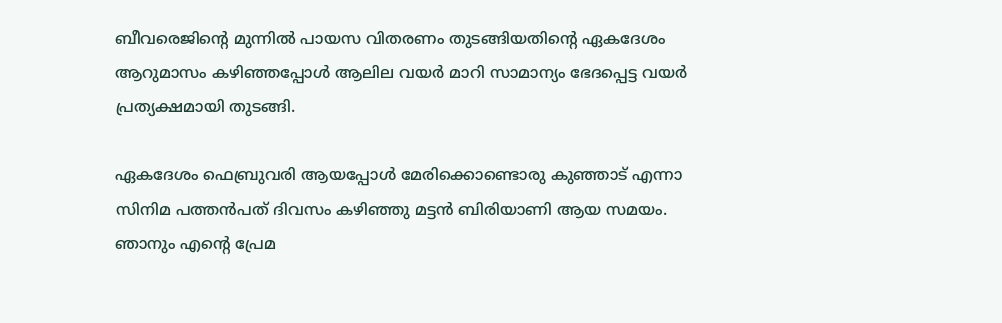ബീവരെജിന്റെ മുന്നില്‍ പായസ വിതരണം തുടങ്ങിയതിന്റെ ഏകദേശം ആറുമാസം കഴിഞ്ഞപ്പോള്‍ ആലില വയര്‍ മാറി സാമാന്യം ഭേദപ്പെട്ട വയര്‍ പ്രത്യക്ഷമായി തുടങ്ങി.

ഏകദേശം ഫെബ്രുവരി ആയപ്പോള്‍ മേരിക്കൊണ്ടൊരു കുഞ്ഞാട് എന്നാ സിനിമ പത്തന്‍പത് ദിവസം കഴിഞ്ഞു മട്ടന്‍ ബിരിയാണി ആയ സമയം. ഞാനും എന്റെ പ്രേമ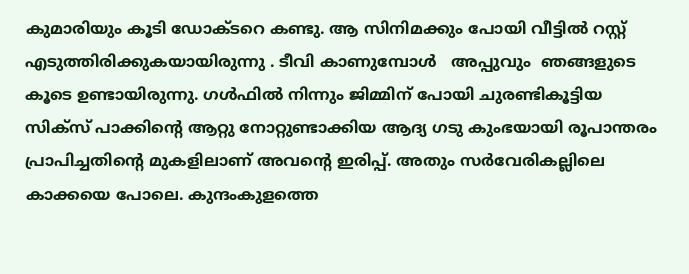കുമാരിയും കൂടി ഡോക്ടറെ കണ്ടു. ആ സിനിമക്കും പോയി വീട്ടില്‍ റസ്റ്റ്‌ എടുത്തിരിക്കുകയായിരുന്നു . ടീവി കാണുമ്പോള്‍   അപ്പുവും  ഞങ്ങളുടെ കൂടെ ഉണ്ടായിരുന്നു. ഗള്‍ഫില്‍ നിന്നും ജിമ്മിന് പോയി ചുരണ്ടികൂട്ടിയ സിക്സ് പാക്കിന്റെ ആറ്റു നോറ്റുണ്ടാക്കിയ ആദ്യ ഗടു കുംഭയായി രൂപാന്തരം പ്രാപിച്ചതിന്റെ മുകളിലാണ് അവന്റെ ഇരിപ്പ്‌. അതും സര്‍വേരികല്ലിലെ കാക്കയെ പോലെ. കുന്ദംകുളത്തെ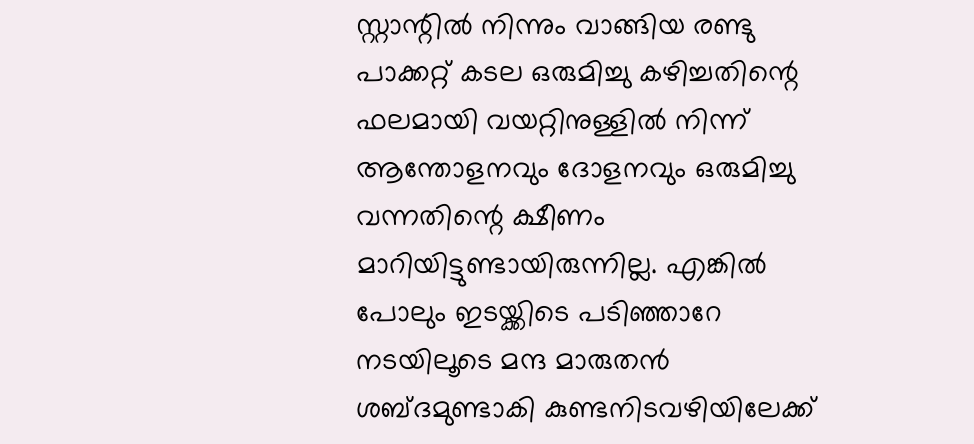സ്റ്റാന്റില്‍ നിന്നും വാങ്ങിയ രണ്ടു പാക്കറ്റ്‌ കടല ഒരുമിച്ചു കഴിച്ചതിന്റെ ഫലമായി വയറ്റിനുള്ളില്‍ നിന്ന് ആന്തോളനവും ദോളനവും ഒരുമിച്ചു വന്നതിന്റെ ക്ഷീണം മാറിയിട്ടുണ്ടായിരുന്നില്ല. എങ്കില്‍ പോലും ഇടയ്ക്കിടെ പടിഞ്ഞാറേ നടയിലൂടെ മന്ദ മാരുതന്‍ ശബ്ദമുണ്ടാകി കുണ്ടനിടവഴിയിലേക്ക്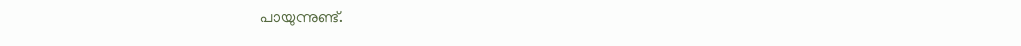പായുന്നുണ്ട്.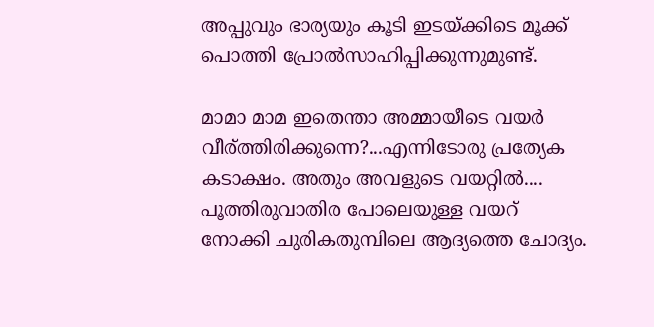അപ്പുവും ഭാര്യയും കൂടി ഇടയ്ക്കിടെ മൂക്ക് പൊത്തി പ്രോല്‍സാഹിപ്പിക്കുന്നുമുണ്ട്.

മാമാ മാമ ഇതെന്താ അമ്മായീടെ വയര്‍ വീര്ത്തിരിക്കുന്നെ?...എന്നിടോരു പ്രത്യേക കടാക്ഷം. അതും അവളുടെ വയറ്റില്‍.... പൂത്തിരുവാതിര പോലെയുള്ള വയറ് നോക്കി ചുരികതുമ്പിലെ ആദ്യത്തെ ചോദ്യം.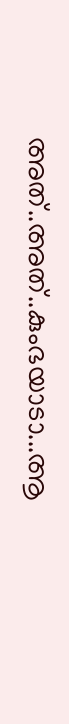അത്..അത്..കുംഭയാടാ...ആ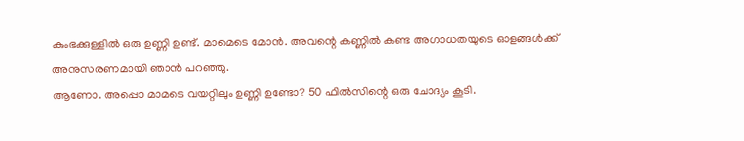കുംഭക്കുള്ളില്‍ ഒരു ഉണ്ണി ഉണ്ട്. മാമെടെ മോന്‍. അവന്റെ കണ്ണില്‍ കണ്ട അഗാധതയുടെ ഓളങ്ങള്‍ക്ക് അനുസരണമായി ഞാന്‍ പറഞ്ഞു.
ആണോ. അപ്പൊ മാമടെ വയറ്റിലും ഉണ്ണി ഉണ്ടോ? 50 ഫില്‍സിന്റെ ഒരു ചോദ്യം കൂടി.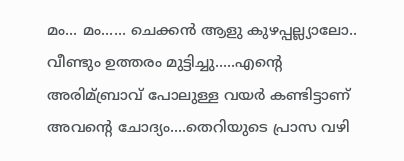മം... മം...... ചെക്കന്‍ ആളു കുഴപ്പല്ല്യാലോ.. വീണ്ടും ഉത്തരം മുട്ടിച്ചു.....എന്റെ അരിമ്ബ്രാവ് പോലുള്ള വയര്‍ കണ്ടിട്ടാണ് അവന്റെ ചോദ്യം....തെറിയുടെ പ്രാസ വഴി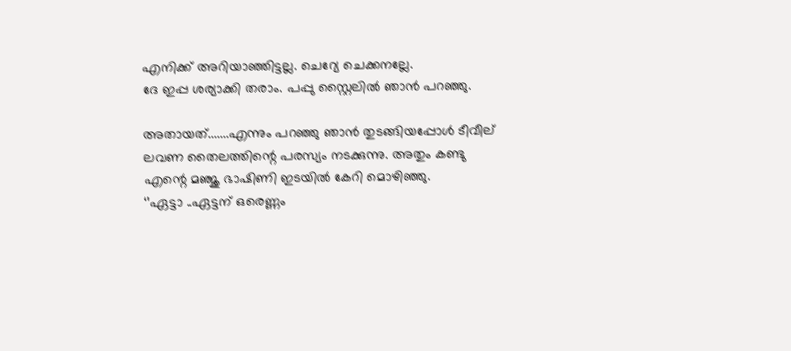എനിക്ക് അറിയാഞ്ഞിട്ടല്ല. ചെറ്യേ ചെക്കനല്ലേ.
ദേ ഇപ്പ ശര്യാക്കി തരാം. പപ്പു സ്റ്റൈലില്‍ ഞാന്‍ പറഞ്ഞു.

അതായത്.......എന്നും പറഞ്ഞു ഞാന്‍ തുടങ്ങിയപ്പോള്‍ ടീവീല് ലവണ തൈലത്തിന്റെ പരസ്യം നടക്കുന്നു. അതും കണ്ടു എന്റെ മഞ്ജു ഭാഷിണി ഇടയില്‍ കേറി മൊഴിഞ്ഞു.
‘’ഏട്ടാ ..ഏട്ടന് ഒരെണ്ണം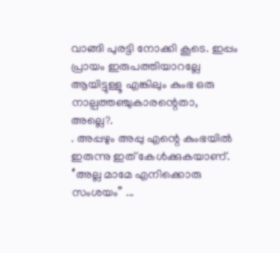വാങ്ങി പുരട്ടി നോക്കി കൂടെ. ഇപ്പം പ്രായം ഇരുപത്തിയാറല്ലേ  ആയിട്ടുള്ളൂ എങ്കിലും കുംഭ ഒരു നാല്പത്തഞ്ചുകാരന്റെതാ, അല്ലെ?.
. അപ്പഴും അപ്പു എന്റെ കുംഭയില്‍ ഇരുന്നു ഇത് കേള്‍ക്കുകയാണ്.
‘’അല്ല മാമേ എനിക്കൊരു സംശയം’’ ...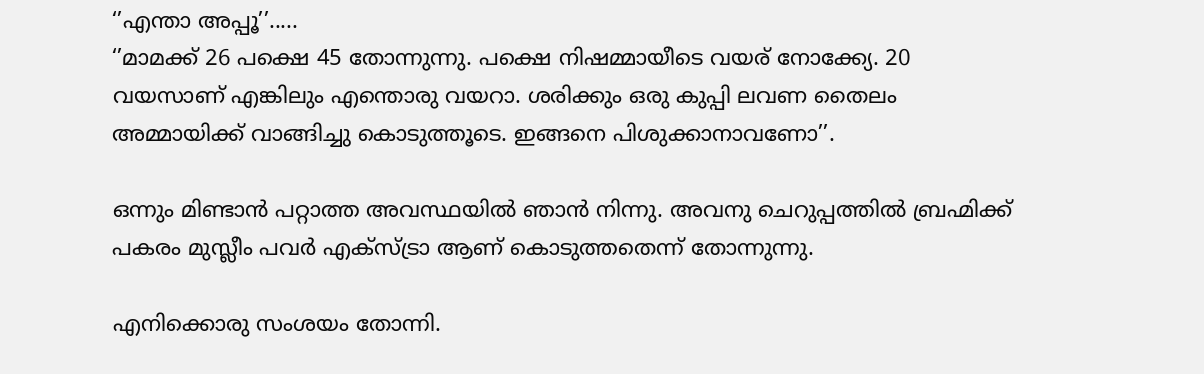‘’എന്താ അപ്പൂ’’.....
‘’മാമക്ക് 26 പക്ഷെ 45 തോന്നുന്നു. പക്ഷെ നിഷമ്മായീടെ വയര് നോക്ക്യേ. 20 വയസാണ് എങ്കിലും എന്തൊരു വയറാ. ശരിക്കും ഒരു കുപ്പി ലവണ തൈലം അമ്മായിക്ക് വാങ്ങിച്ചു കൊടുത്തൂടെ. ഇങ്ങനെ പിശുക്കാനാവണോ’’.

ഒന്നും മിണ്ടാന്‍ പറ്റാത്ത അവസ്ഥയില്‍ ഞാന്‍ നിന്നു. അവനു ചെറുപ്പത്തില്‍ ബ്രഹ്മിക്ക് പകരം മുസ്ലീം പവര്‍ എക്സ്ട്രാ ആണ് കൊടുത്തതെന്ന് തോന്നുന്നു.

എനിക്കൊരു സംശയം തോന്നി.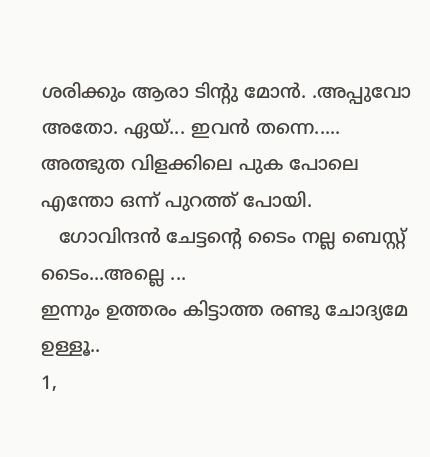ശരിക്കും ആരാ ടിന്റു മോന്‍. .അപ്പുവോ അതോ. ഏയ്‌... ഇവന്‍ തന്നെ.....  അത്ഭുത വിളക്കിലെ പുക പോലെ എന്തോ ഒന്ന് പുറത്ത്‌ പോയി.
   ഗോവിന്ദന്‍ ചേട്ടന്റെ ടൈം നല്ല ബെസ്റ്റ്‌ ടൈം...അല്ലെ ...
ഇന്നും ഉത്തരം കിട്ടാത്ത രണ്ടു ചോദ്യമേ ഉള്ളൂ..
1,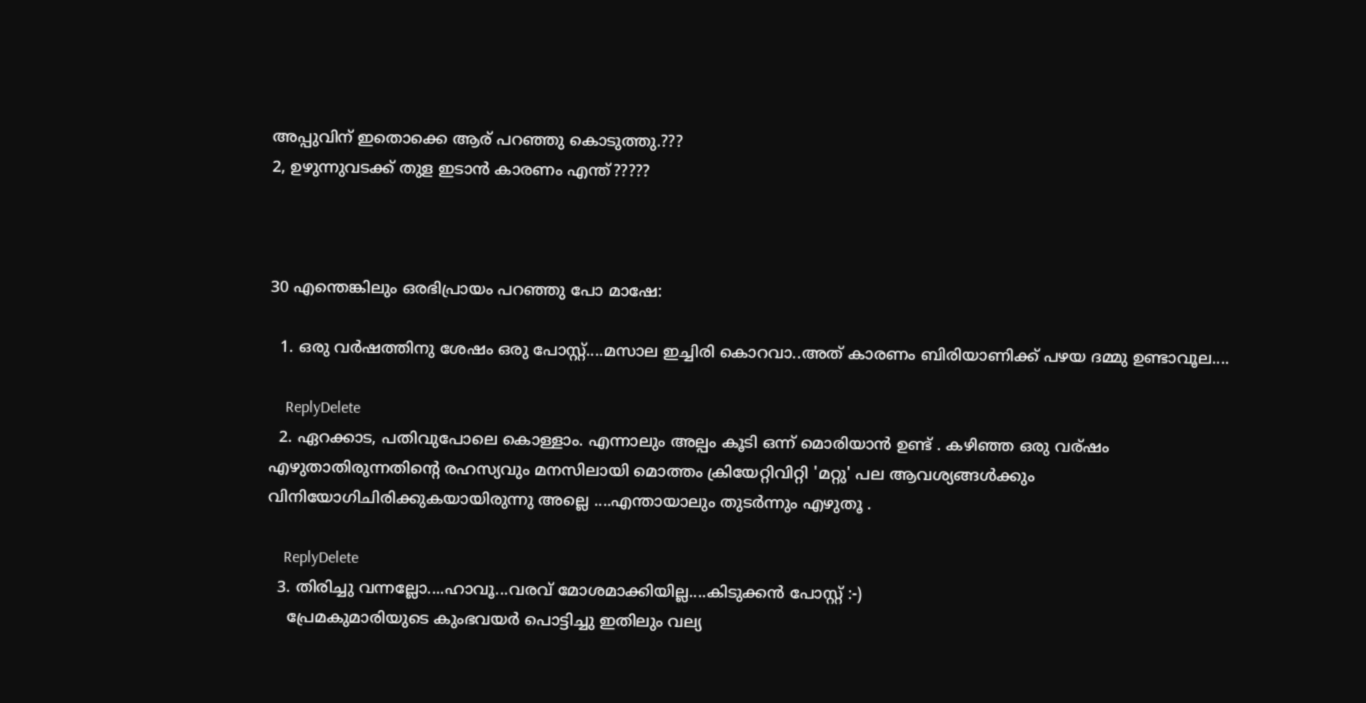അപ്പുവിന് ഇതൊക്കെ ആര് പറഞ്ഞു കൊടുത്തു.???
2, ഉഴുന്നുവടക്ക് തുള ഇടാന്‍ കാരണം എന്ത്?????



30 എന്തെങ്കിലും ഒരഭിപ്രായം പറഞ്ഞു പോ മാഷേ:

  1. ഒരു വര്‍ഷത്തിനു ശേഷം ഒരു പോസ്റ്റ്‌....മസാല ഇച്ചിരി കൊറവാ..അത് കാരണം ബിരിയാണിക്ക് പഴയ ദമ്മു ഉണ്ടാവൂല....

    ReplyDelete
  2. ഏറക്കാട, പതിവുപോലെ കൊള്ളാം. എന്നാലും അല്പം കൂടി ഒന്ന് മൊരിയാന്‍ ഉണ്ട് . കഴിഞ്ഞ ഒരു വര്ഷം എഴുതാതിരുന്നതിന്റെ രഹസ്യവും മനസിലായി മൊത്തം ക്രിയേറ്റിവിറ്റി 'മറ്റു' പല ആവശ്യങ്ങള്‍ക്കും വിനിയോഗിചിരിക്കുകയായിരുന്നു അല്ലെ ....എന്തായാലും തുടര്‍ന്നും എഴുതൂ .

    ReplyDelete
  3. തിരിച്ചു വന്നല്ലോ....ഹാവൂ...വരവ് മോശമാക്കിയില്ല....കിടുക്കന്‍ പോസ്റ്റ്‌ :-)
    പ്രേമകുമാരിയുടെ കുംഭവയര്‍ പൊട്ടിച്ചു ഇതിലും വല്യ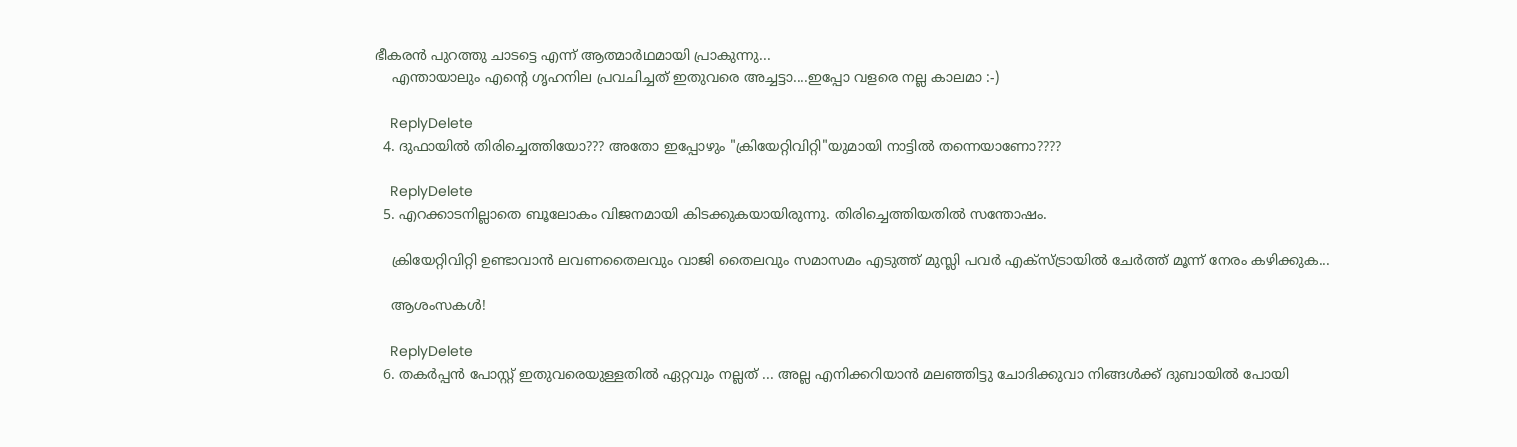ഭീകരന്‍ പുറത്തു ചാടട്ടെ എന്ന് ആത്മാര്‍ഥമായി പ്രാകുന്നു...
    എന്തായാലും എന്റെ ഗൃഹനില പ്രവചിച്ചത് ഇതുവരെ അച്ചട്ടാ....ഇപ്പോ വളരെ നല്ല കാലമാ :-)

    ReplyDelete
  4. ദുഫായില്‍ തിരിച്ചെത്തിയോ??? അതോ ഇപ്പോഴും "ക്രിയേറ്റിവിറ്റി"യുമായി നാട്ടില്‍ തന്നെയാണോ????

    ReplyDelete
  5. എറക്കാടനില്ലാതെ ബൂലോകം വിജനമായി കിടക്കുകയായിരുന്നു. തിരിച്ചെത്തിയതിൽ സന്തോഷം.

    ക്രിയേറ്റിവിറ്റി ഉണ്ടാവാൻ ലവണതൈലവും വാജി തൈലവും സമാസമം എടുത്ത് മുസ്ലി പവർ എക്സ്ട്രായിൽ ചേർത്ത് മൂന്ന് നേരം കഴിക്കുക...

    ആശംസകൾ!

    ReplyDelete
  6. തകര്‍പ്പന്‍ പോസ്റ്റ്‌ ഇതുവരെയുള്ളതില്‍ ഏറ്റവും നല്ലത് ... അല്ല എനിക്കറിയാന്‍ മലഞ്ഞിട്ടു ചോദിക്കുവാ നിങ്ങള്‍ക്ക് ദുബായില്‍ പോയി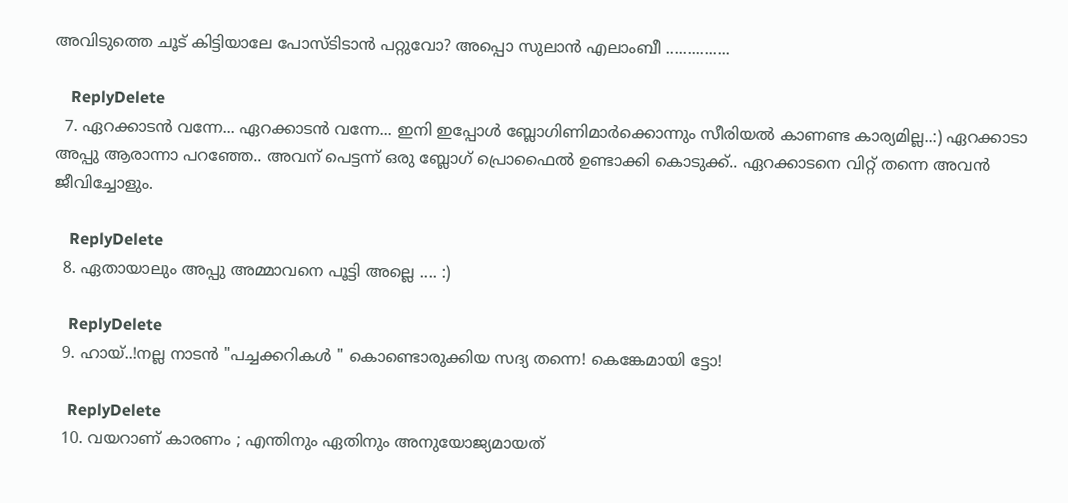അവിടുത്തെ ചൂട് കിട്ടിയാലേ പോസ്ടിടാന്‍ പറ്റുവോ? അപ്പൊ സുലാന്‍ എലാംബീ ...............

    ReplyDelete
  7. ഏറക്കാടന്‍ വന്നേ... ഏറക്കാടന്‍ വന്നേ... ഇനി ഇപ്പോള്‍ ബ്ലോഗിണിമാര്‍ക്കൊന്നും സീരിയല്‍ കാണണ്ട കാര്യമില്ല..:) ഏറക്കാടാ അപ്പു ആരാന്നാ പറഞ്ഞേ.. അവന് പെട്ടന്ന് ഒരു ബ്ലോഗ് പ്രൊഫൈല്‍ ഉണ്ടാക്കി കൊടുക്ക്.. ഏറക്കാടനെ വിറ്റ് തന്നെ അവന്‍ ജീവിച്ചോളും.

    ReplyDelete
  8. ഏതായാലും അപ്പു അമ്മാവനെ പൂട്ടി അല്ലെ .... :)

    ReplyDelete
  9. ഹായ്‌..!നല്ല നാടന്‍ "പച്ചക്കറികള്‍ " കൊണ്ടൊരുക്കിയ സദ്യ തന്നെ! കെങ്കേമായി ട്ടോ!

    ReplyDelete
  10. വയറാണ് കാരണം ; എന്തിനും ഏതിനും അനുയോജ്യമായത്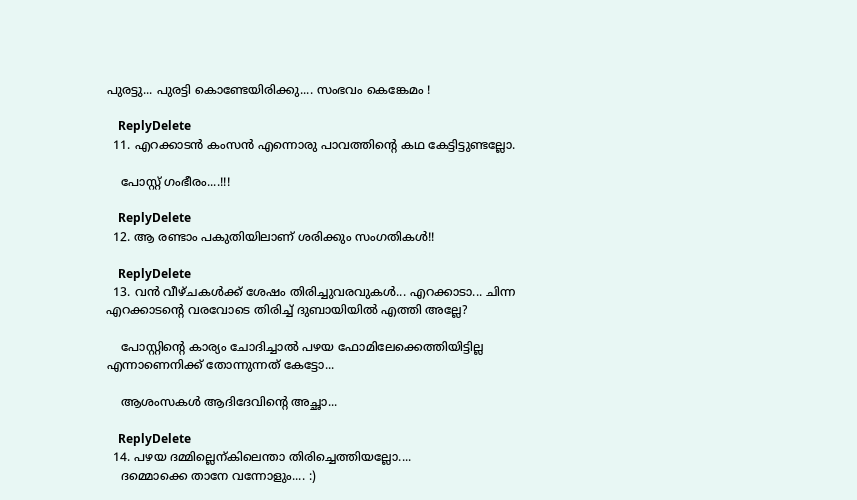പുരട്ടു... പുരട്ടി കൊണ്ടേയിരിക്കു.... സംഭവം കെങ്കേമം !

    ReplyDelete
  11. എറക്കാടൻ കംസൻ എന്നൊരു പാവത്തിന്റെ കഥ കേട്ടിട്ടുണ്ടല്ലോ.

    പോസ്റ്റ് ഗംഭീരം....!!!

    ReplyDelete
  12. ആ രണ്ടാം പകുതിയിലാണ് ശരിക്കും സംഗതികള്‍!!

    ReplyDelete
  13. വൻ വീഴ്ചകൾക്ക് ശേഷം തിരിച്ചുവരവുകൾ... എറക്കാടാ... ചിന്ന എറക്കാടന്റെ വരവോടെ തിരിച്ച് ദുബായിയിൽ എത്തി അല്ലേ?

    പോസ്റ്റിന്റെ കാര്യം ചോദിച്ചാൽ പഴയ ഫോമിലേക്കെത്തിയിട്ടില്ല എന്നാണെനിക്ക് തോന്നുന്നത് കേട്ടോ...

    ആശംസകൾ ആദിദേവിന്റെ അച്ഛാ...

    ReplyDelete
  14. പഴയ ദമ്മില്ലെന്കിലെന്താ തിരിച്ചെത്തിയല്ലോ....
    ദമ്മൊക്കെ താനേ വന്നോളും.... :)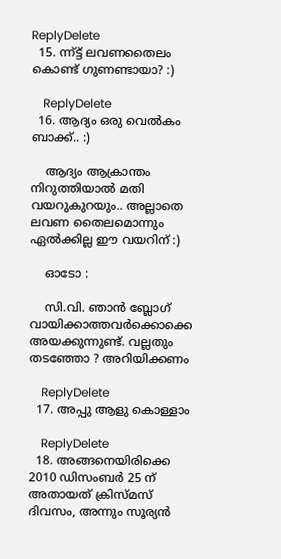ReplyDelete
  15. ന്ന്ട്ട് ലവണതൈലം കൊണ്ട് ഗുണണ്ടായാ? :)

    ReplyDelete
  16. ആദ്യം ഒരു വെൽകം ബാക്ക്.. :)

    ആദ്യം ആക്രാന്തം നിറുത്തിയാൽ മതി വയറുകുറയും.. അല്ലാതെ ലവണ തൈലമൊന്നും ഏൽക്കില്ല ഈ വയറിന് :)

    ഓടോ :

    സി.വി. ഞാൻ ബ്ലോഗ് വായിക്കാത്തവർക്കൊക്കെ അയക്കുന്നുണ്ട്. വല്ലതും തടഞ്ഞോ ? അറിയിക്കണം

    ReplyDelete
  17. അപ്പു ആളു കൊള്ളാം

    ReplyDelete
  18. അങ്ങനെയിരിക്കെ 2010 ഡിസംബര്‍ 25 ന് അതായത് ക്രിസ്മസ് ദിവസം, അന്നും സൂര്യന്‍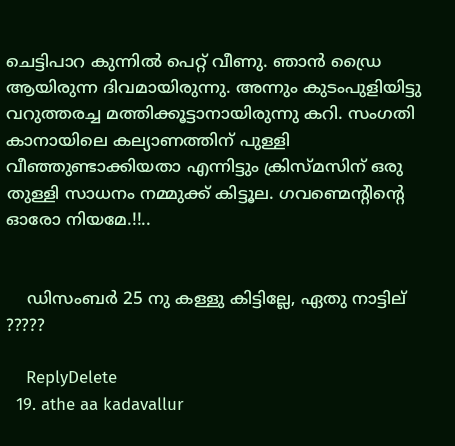ചെട്ടിപാറ കുന്നില്‍ പെറ്റ് വീണു. ഞാന്‍ ഡ്രൈ ആയിരുന്ന ദിവമായിരുന്നു. അന്നും കുടംപുളിയിട്ടു വറുത്തരച്ച മത്തിക്കൂട്ടാനായിരുന്നു കറി. സംഗതി കാനായിലെ കല്യാണത്തിന് പുള്ളി വീഞ്ഞുണ്ടാക്കിയതാ എന്നിട്ടും ക്രിസ്മസിന് ഒരു തുള്ളി സാധനം നമ്മുക്ക് കിട്ടൂല. ഗവണ്മെന്റിന്റെ ഓരോ നിയമേ.!!..


    ഡിസംബര്‍ 25 നു കള്ളു കിട്ടില്ലേ, ഏതു നാട്ടില് ?????

    ReplyDelete
  19. athe aa kadavallur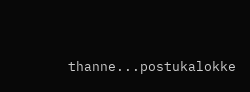thanne...postukalokke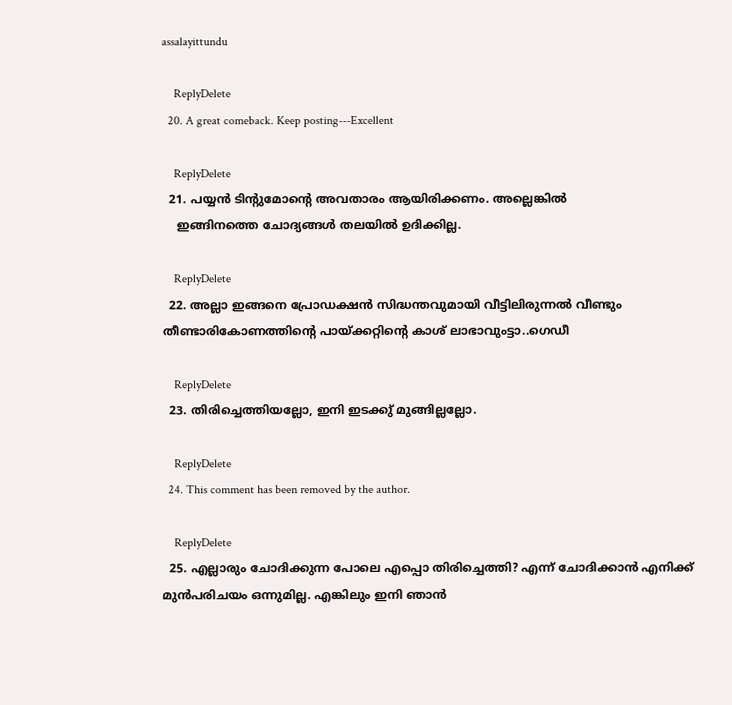assalayittundu

    ReplyDelete
  20. A great comeback. Keep posting---Excellent

    ReplyDelete
  21. പയ്യന്‍ ടിന്‍റുമോന്‍റെ അവതാരം ആയിരിക്കണം. അല്ലെങ്കില്‍
    ഇങ്ങിനത്തെ ചോദ്യങ്ങള്‍ തലയില്‍ ഉദിക്കില്ല.

    ReplyDelete
  22. അല്ലാ ഇങ്ങനെ പ്രോഡക്ഷൻ സിദ്ധന്തവുമായി വീട്ടിലിരുന്നൽ വീണ്ടും തീണ്ടാരികോണത്തിന്റെ പായ്ക്കറ്റിന്റെ കാശ് ലാഭാവുംട്ടാ..ഗെഡീ

    ReplyDelete
  23. തിരിച്ചെത്തിയല്ലോ, ഇനി ഇടക്കു് മുങ്ങില്ലല്ലോ.

    ReplyDelete
  24. This comment has been removed by the author.

    ReplyDelete
  25. എല്ലാരും ചോദിക്കുന്ന പോലെ എപ്പൊ തിരിച്ചെത്തി? എന്ന് ചോദിക്കാൻ എനിക്ക് മുൻപരിചയം ഒന്നുമില്ല. എങ്കിലും ഇനി ഞാൻ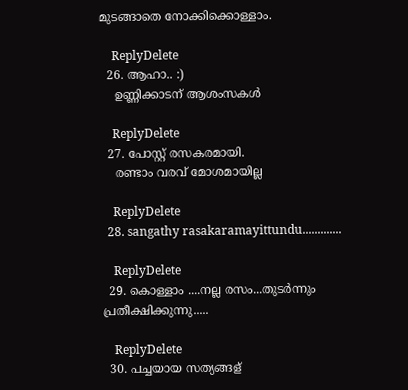മുടങ്ങാതെ നോക്കിക്കൊള്ളാം.

    ReplyDelete
  26. ആഹാ.. :)
    ഉണ്ണിക്കാടന് ആശംസകൾ

    ReplyDelete
  27. പോസ്റ്റ്‌ രസകരമായി.
    രണ്ടാം വരവ് മോശമായില്ല

    ReplyDelete
  28. sangathy rasakaramayittundu.............

    ReplyDelete
  29. കൊള്ളാം ....നല്ല രസം...തുടര്‍ന്നും പ്രതീക്ഷിക്കുന്നു.....

    ReplyDelete
  30. പച്ചയായ സത്യങ്ങള്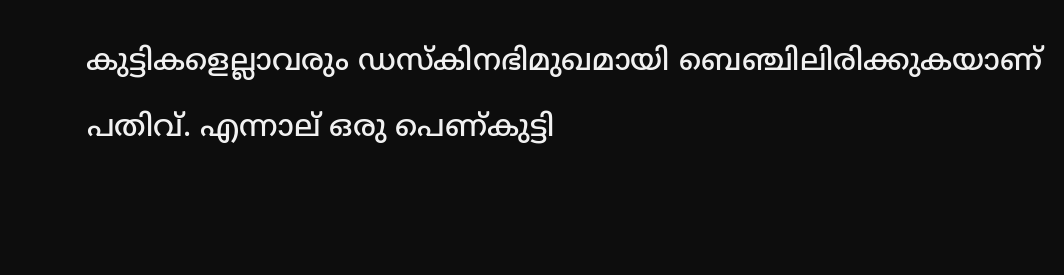കുട്ടികളെല്ലാവരും ഡസ്കിനഭിമുഖമായി ബെഞ്ചിലിരിക്കുകയാണ് പതിവ്. എന്നാല് ഒരു പെണ്കുട്ടി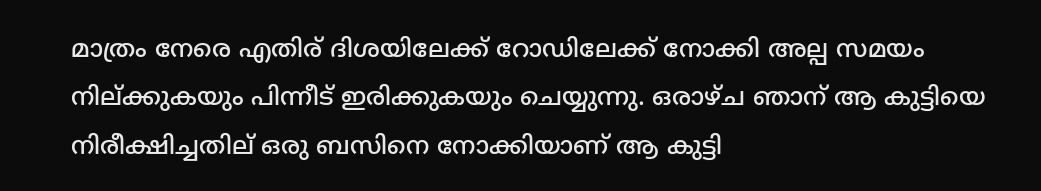മാത്രം നേരെ എതിര് ദിശയിലേക്ക് റോഡിലേക്ക് നോക്കി അല്പ സമയം നില്ക്കുകയും പിന്നീട് ഇരിക്കുകയും ചെയ്യുന്നു. ഒരാഴ്ച ഞാന് ആ കുട്ടിയെ നിരീക്ഷിച്ചതില് ഒരു ബസിനെ നോക്കിയാണ് ആ കുട്ടി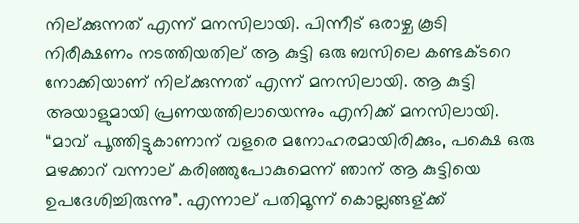നില്ക്കുന്നത് എന്ന് മനസിലായി. പിന്നീട് ഒരാഴ്ച കൂടി നിരീക്ഷണം നടത്തിയതില് ആ കുട്ടി ഒരു ബസിലെ കണ്ടക്ടറെ നോക്കിയാണ് നില്ക്കുന്നത് എന്ന് മനസിലായി. ആ കുട്ടി അയാളുമായി പ്രണയത്തിലായെന്നും എനിക്ക് മനസിലായി. “മാവ് പൂത്തിട്ടുകാണാന് വളരെ മനോഹരമായിരിക്കും, പക്ഷെ ഒരു മഴക്കാറ് വന്നാല് കരിഞ്ഞുപോകുമെന്ന് ഞാന് ആ കുട്ടിയെ ഉപദേശിച്ചിരുന്നു”. എന്നാല് പതിമൂന്ന് കൊല്ലങ്ങള്ക്ക്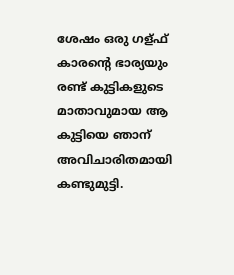ശേഷം ഒരു ഗള്ഫ് കാരന്റെ ഭാര്യയും രണ്ട് കുട്ടികളുടെ മാതാവുമായ ആ കുട്ടിയെ ഞാന് അവിചാരിതമായി കണ്ടുമുട്ടി.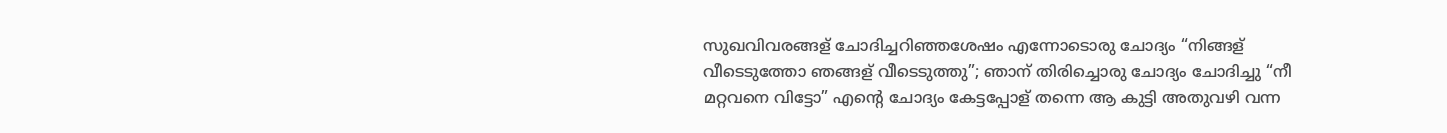സുഖവിവരങ്ങള് ചോദിച്ചറിഞ്ഞശേഷം എന്നോടൊരു ചോദ്യം “നിങ്ങള് വീടെടുത്തോ ഞങ്ങള് വീടെടുത്തു”; ഞാന് തിരിച്ചൊരു ചോദ്യം ചോദിച്ചു “നീ മറ്റവനെ വിട്ടോ” എന്റെ ചോദ്യം കേട്ടപ്പോള് തന്നെ ആ കുട്ടി അതുവഴി വന്ന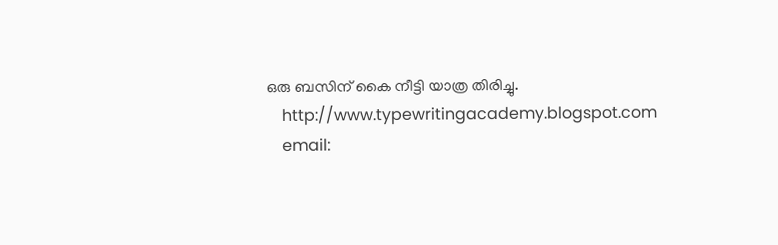ഒരു ബസിന് കൈ നീട്ടി യാത്ര തിരിച്ചു.
    http://www.typewritingacademy.blogspot.com
    email: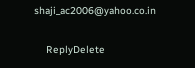shaji_ac2006@yahoo.co.in

    ReplyDelete